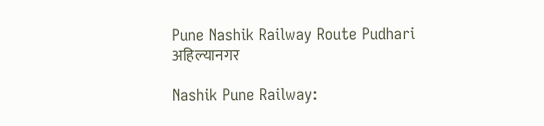Pune Nashik Railway Route Pudhari
अहिल्यानगर

Nashik Pune Railway: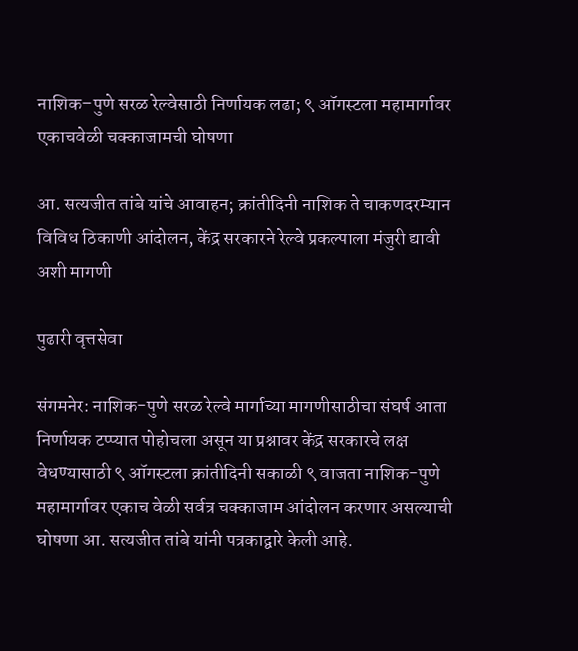नाशिक–पुणे सरळ रेल्वेसाठी निर्णायक लढा; ९ ऑगस्टला महामार्गावर एकाचवेळी चक्काजामची घोषणा

आ. सत्यजीत तांबे यांचे आवाहन; क्रांतीदिनी नाशिक ते चाकणदरम्यान विविध ठिकाणी आंदोलन, केंद्र सरकारने रेल्वे प्रकल्पाला मंजुरी द्यावी अशी मागणी

पुढारी वृत्तसेवा

संगमनेर: नाशिक-पुणे सरळ रेल्वे मार्गाच्या मागणीसाठीचा संघर्ष आता निर्णायक टप्प्यात पोहोचला असून या प्रश्नावर केंद्र सरकारचे लक्ष वेधण्यासाठी ९ ऑगस्टला क्रांतीदिनी सकाळी ९ वाजता नाशिक-पुणे महामार्गावर एकाच वेळी सर्वत्र चक्काजाम आंदोलन करणार असल्याची घोषणा आ. सत्यजीत तांबे यांनी पत्रकाद्वारे केली आहे.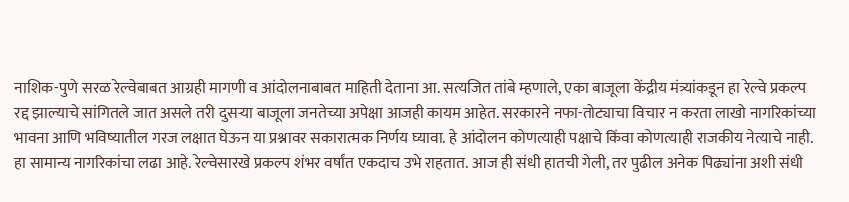नाशिक-पुणे सरळ रेल्वेबाबत आग्रही मागणी व आंदोलनाबाबत माहिती देताना आ. सत्यजित तांबे म्हणाले, एका बाजूला केंद्रीय मंत्र्यांकडून हा रेल्वे प्रकल्प रद्द झाल्याचे सांगितले जात असले तरी दुसऱ्या बाजूला जनतेच्या अपेक्षा आजही कायम आहेत. सरकारने नफा-तोट्याचा विचार न करता लाखो नागरिकांच्या भावना आणि भविष्यातील गरज लक्षात घेऊन या प्रश्नावर सकारात्मक निर्णय घ्यावा. हे आंदोलन कोणत्याही पक्षाचे किंवा कोणत्याही राजकीय नेत्याचे नाही. हा सामान्य नागरिकांचा लढा आहे. रेल्वेसारखे प्रकल्प शंभर वर्षांत एकदाच उभे राहतात. आज ही संधी हातची गेली, तर पुढील अनेक पिढ्यांना अशी संधी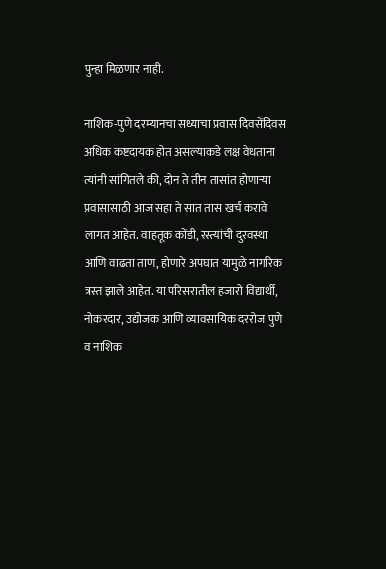पुन्हा मिळणार नाही.

नाशिक-पुणे दरम्यानचा सध्याचा प्रवास दिवसेंदिवस अधिक कष्टदायक होत असल्याकडे लक्ष वेधताना त्यांनी सांगितले की, दोन ते तीन तासांत होणाऱ्या प्रवासासाठी आज सहा ते सात तास खर्च करावे लागत आहेत. वाहतूक कोंडी, रस्त्यांची दुरवस्था आणि वाढता ताण, होणारे अपघात यामुळे नागरिक त्रस्त झाले आहेत. या परिसरातील हजारो विद्यार्थी, नोकरदार, उद्योजक आणि व्यावसायिक दररोज पुणे व नाशिक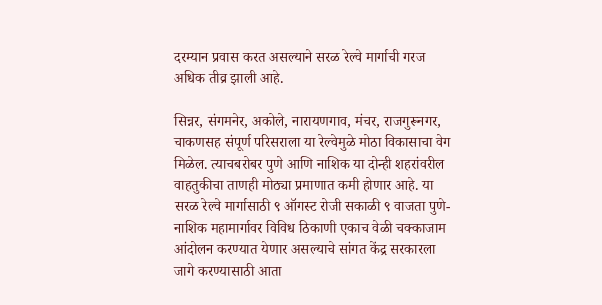दरम्यान प्रवास करत असल्याने सरळ रेल्वे मार्गाची गरज अधिक तीव्र झाली आहे.

सिन्नर, संगमनेर, अकोले, नारायणगाव, मंचर, राजगुरूनगर, चाकणसह संपूर्ण परिसराला या रेल्वेमुळे मोठा विकासाचा वेग मिळेल. त्याचबरोबर पुणे आणि नाशिक या दोन्ही शहरांवरील वाहतुकीचा ताणही मोठ्या प्रमाणात कमी होणार आहे. या सरळ रेल्वे मार्गासाठी ९ ऑगस्ट रोजी सकाळी ९ वाजता पुणे- नाशिक महामार्गावर विविध ठिकाणी एकाच वेळी चक्काजाम आंदोलन करण्यात येणार असल्याचे सांगत केंद्र सरकारला जागे करण्यासाठी आता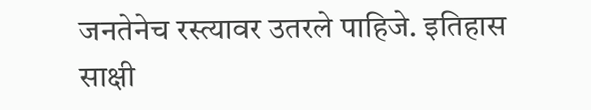जनतेनेच रस्त्यावर उतरले पाहिजे. इतिहास साक्षी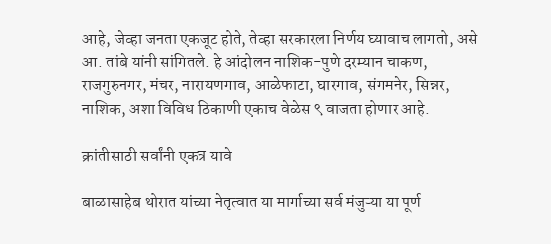आहे, जेव्हा जनता एकजूट होते, तेव्हा सरकारला निर्णय घ्यावाच लागतो, असे आ. तांबे यांनी सांगितले. हे आंदोलन नाशिक-पुणे दरम्यान चाकण, राजगुरुनगर, मंचर, नारायणगाव, आळेफाटा, घारगाव, संगमनेर, सिन्नर, नाशिक, अशा विविध ठिकाणी एकाच वेळेस ९ वाजता होणार आहे.

क्रांतीसाठी सर्वांनी एकत्र यावे

बाळासाहेब थोरात यांच्या नेतृत्वात या मार्गाच्या सर्व मंजुऱ्या या पूर्ण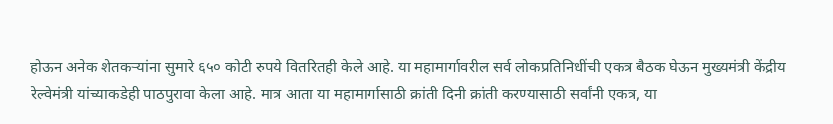होऊन अनेक शेतकऱ्यांना सुमारे ६५० कोटी रुपये वितरितही केले आहे. या महामार्गावरील सर्व लोकप्रतिनिधींची एकत्र बैठक घेऊन मुख्यमंत्री केंद्रीय रेल्वेमंत्री यांच्याकडेही पाठपुरावा केला आहे. मात्र आता या महामार्गासाठी क्रांती दिनी क्रांती करण्यासाठी सर्वांनी एकत्र, या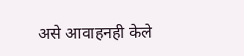असे आवाहनही केले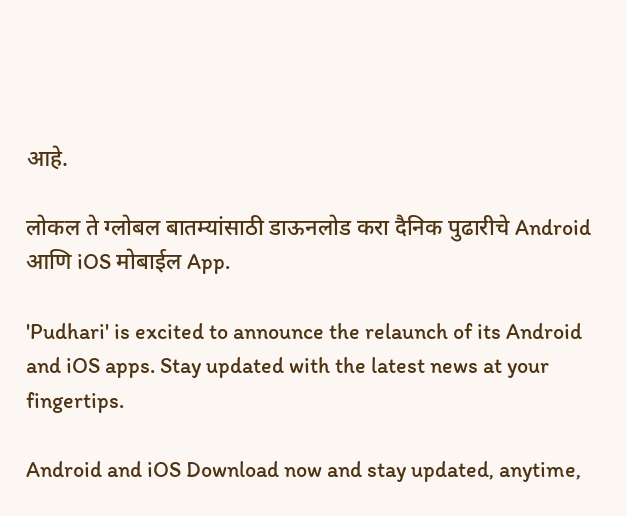आहे.

लोकल ते ग्लोबल बातम्यांसाठी डाऊनलोड करा दैनिक पुढारीचे Android आणि iOS मोबाईल App.

'Pudhari' is excited to announce the relaunch of its Android and iOS apps. Stay updated with the latest news at your fingertips.

Android and iOS Download now and stay updated, anytime,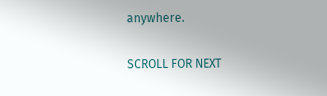anywhere.

SCROLL FOR NEXT